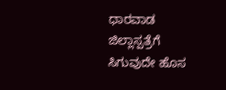ಧಾರವಾಡ ಜಿಲ್ಲಾಸ್ಪತ್ರೆಗೆ ಸಿಗುವುದೇ ಹೊಸ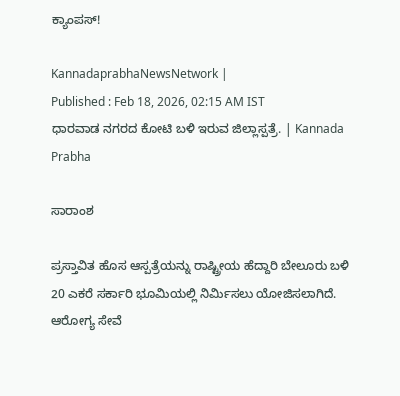ಕ್ಯಾಂಪಸ್‌!

KannadaprabhaNewsNetwork |
Published : Feb 18, 2026, 02:15 AM IST
ಧಾರವಾಡ ನಗರದ ಕೋಟಿ ಬಳಿ ಇರುವ ಜಿಲ್ಲಾಸ್ಪತ್ರೆ. | Kannada Prabha

ಸಾರಾಂಶ

ಪ್ರಸ್ತಾವಿತ ಹೊಸ ಆಸ್ಪತ್ರೆಯನ್ನು ರಾಷ್ಟ್ರೀಯ ಹೆದ್ದಾರಿ ಬೇಲೂರು ಬಳಿ 20 ಎಕರೆ ಸರ್ಕಾರಿ ಭೂಮಿಯಲ್ಲಿ ನಿರ್ಮಿಸಲು ಯೋಜಿಸಲಾಗಿದೆ. ಆರೋಗ್ಯ ಸೇವೆ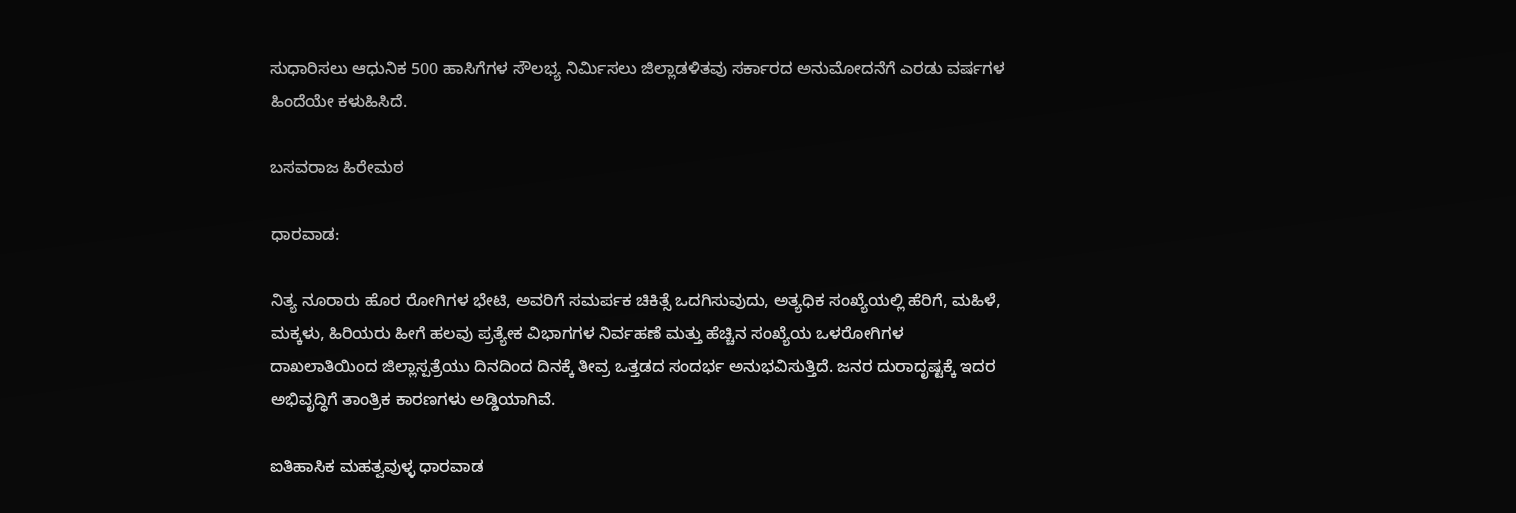ಸುಧಾರಿಸಲು ಆಧುನಿಕ 500 ಹಾಸಿಗೆಗಳ ಸೌಲಭ್ಯ ನಿರ್ಮಿಸಲು ಜಿಲ್ಲಾಡಳಿತವು ಸರ್ಕಾರದ ಅನುಮೋದನೆಗೆ ಎರಡು ವರ್ಷಗಳ ಹಿಂದೆಯೇ ಕಳುಹಿಸಿದೆ.

ಬಸವರಾಜ ಹಿರೇಮಠ

ಧಾರವಾಡ:

ನಿತ್ಯ ನೂರಾರು ಹೊರ ರೋಗಿಗಳ ಭೇಟಿ, ಅವರಿಗೆ ಸಮರ್ಪಕ ಚಿಕಿತ್ಸೆ ಒದಗಿಸುವುದು, ಅತ್ಯಧಿಕ ಸಂಖ್ಯೆಯಲ್ಲಿ ಹೆರಿಗೆ, ಮಹಿಳೆ, ಮಕ್ಕಳು, ಹಿರಿಯರು ಹೀಗೆ ಹಲವು ಪ್ರತ್ಯೇಕ ವಿಭಾಗಗಳ ನಿರ್ವಹಣೆ ಮತ್ತು ಹೆಚ್ಚಿನ ಸಂಖ್ಯೆಯ ಒಳರೋಗಿಗಳ ದಾಖಲಾತಿಯಿಂದ ಜಿಲ್ಲಾಸ್ಪತ್ರೆಯು ದಿನದಿಂದ ದಿನಕ್ಕೆ ತೀವ್ರ ಒತ್ತಡದ ಸಂದರ್ಭ ಅನುಭವಿಸುತ್ತಿದೆ. ಜನರ ದುರಾದೃಷ್ಟಕ್ಕೆ ಇದರ ಅಭಿವೃದ್ಧಿಗೆ ತಾಂತ್ರಿಕ ಕಾರಣಗಳು ಅಡ್ಡಿಯಾಗಿವೆ.

ಐತಿಹಾಸಿಕ ಮಹತ್ವವುಳ್ಳ ಧಾರವಾಡ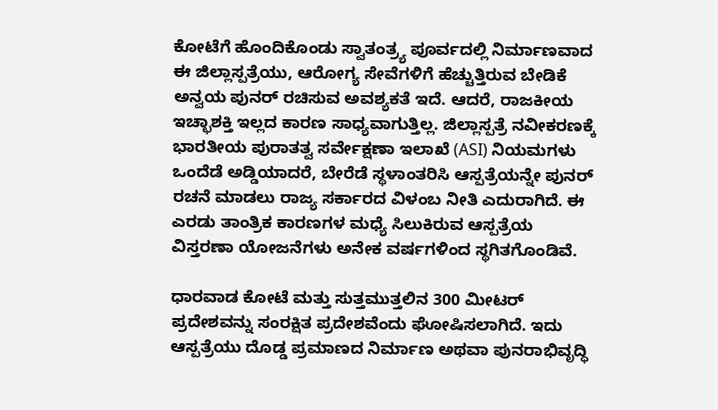ಕೋಟೆಗೆ ಹೊಂದಿಕೊಂಡು ಸ್ವಾತಂತ್ರ್ಯ ಪೂರ್ವದಲ್ಲಿ ನಿರ್ಮಾಣವಾದ ಈ ಜಿಲ್ಲಾಸ್ಪತ್ರೆಯು, ಆರೋಗ್ಯ ಸೇವೆಗಳಿಗೆ ಹೆಚ್ಚುತ್ತಿರುವ ಬೇಡಿಕೆ ಅನ್ವಯ ಪುನರ್‌ ರಚಿಸುವ ಅವಶ್ಯಕತೆ ಇದೆ. ಆದರೆ, ರಾಜಕೀಯ ಇಚ್ಛಾಶಕ್ತಿ ಇಲ್ಲದ ಕಾರಣ ಸಾಧ್ಯವಾಗುತ್ತಿಲ್ಲ. ಜಿಲ್ಲಾಸ್ಪತ್ರೆ ನವೀಕರಣಕ್ಕೆ ಭಾರತೀಯ ಪುರಾತತ್ವ ಸರ್ವೇಕ್ಷಣಾ ಇಲಾಖೆ (ASI) ನಿಯಮಗಳು ಒಂದೆಡೆ ಅಡ್ಡಿಯಾದರೆ, ಬೇರೆಡೆ ಸ್ಥಳಾಂತರಿಸಿ ಆಸ್ಪತ್ರೆಯನ್ನೇ ಪುನರ್‌ ರಚನೆ ಮಾಡಲು ರಾಜ್ಯ ಸರ್ಕಾರದ ವಿಳಂಬ ನೀತಿ ಎದುರಾಗಿದೆ. ಈ ಎರಡು ತಾಂತ್ರಿಕ ಕಾರಣಗಳ ಮಧ್ಯೆ ಸಿಲುಕಿರುವ ಆಸ್ಪತ್ರೆಯ ವಿಸ್ತರಣಾ ಯೋಜನೆಗಳು ಅನೇಕ ವರ್ಷಗಳಿಂದ ಸ್ಥಗಿತಗೊಂಡಿವೆ.

ಧಾರವಾಡ ಕೋಟೆ ಮತ್ತು ಸುತ್ತಮುತ್ತಲಿನ 300 ಮೀಟರ್ ಪ್ರದೇಶವನ್ನು ಸಂರಕ್ಷಿತ ಪ್ರದೇಶವೆಂದು ಘೋಷಿಸಲಾಗಿದೆ. ಇದು ಆಸ್ಪತ್ರೆಯು ದೊಡ್ಡ ಪ್ರಮಾಣದ ನಿರ್ಮಾಣ ಅಥವಾ ಪುನರಾಭಿವೃದ್ಧಿ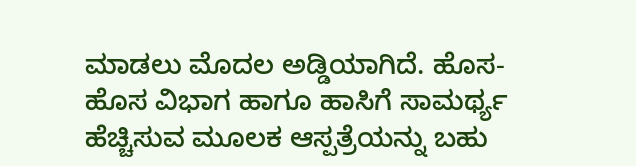ಮಾಡಲು ಮೊದಲ ಅಡ್ಡಿಯಾಗಿದೆ. ಹೊಸ-ಹೊಸ ವಿಭಾಗ ಹಾಗೂ ಹಾಸಿಗೆ ಸಾಮರ್ಥ್ಯ ಹೆಚ್ಚಿಸುವ ಮೂಲಕ ಆಸ್ಪತ್ರೆಯನ್ನು ಬಹು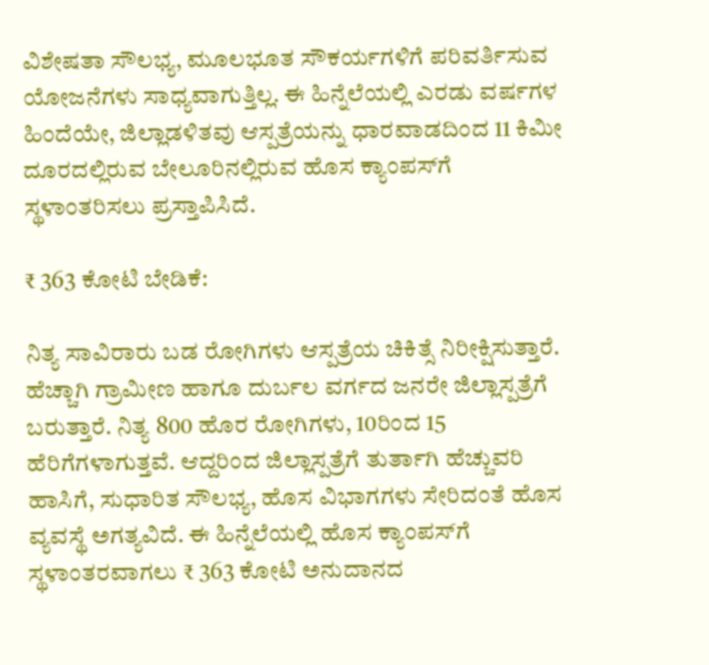ವಿಶೇಷತಾ ಸೌಲಭ್ಯ, ಮೂಲಭೂತ ಸೌಕರ್ಯಗಳಿಗೆ ಪರಿವರ್ತಿಸುವ ಯೋಜನೆಗಳು ಸಾಧ್ಯವಾಗುತ್ತಿಲ್ಲ. ಈ ಹಿನ್ನೆಲೆಯಲ್ಲಿ ಎರಡು ವರ್ಷಗಳ ಹಿಂದೆಯೇ, ಜಿಲ್ಲಾಡಳಿತವು ಆಸ್ಪತ್ರೆಯನ್ನು ಧಾರವಾಡದಿಂದ 11 ಕಿಮೀ ದೂರದಲ್ಲಿರುವ ಬೇಲೂರಿನಲ್ಲಿರುವ ಹೊಸ ಕ್ಯಾಂಪಸ್‌ಗೆ ಸ್ಥಳಾಂತರಿಸಲು ಪ್ರಸ್ತಾಪಿಸಿದೆ.

₹ 363 ಕೋಟಿ ಬೇಡಿಕೆ:

ನಿತ್ಯ ಸಾವಿರಾರು ಬಡ ರೋಗಿಗಳು ಆಸ್ಪತ್ರೆಯ ಚಿಕಿತ್ಸೆ ನಿರೀಕ್ಷಿಸುತ್ತಾರೆ. ಹೆಚ್ಚಾಗಿ ಗ್ರಾಮೀಣ ಹಾಗೂ ದುರ್ಬಲ ವರ್ಗದ ಜನರೇ ಜಿಲ್ಲಾಸ್ಪತ್ರೆಗೆ ಬರುತ್ತಾರೆ. ನಿತ್ಯ 800 ಹೊರ ರೋಗಿಗಳು, 10ರಿಂದ 15 ಹೆರಿಗೆಗಳಾಗುತ್ತವೆ. ಆದ್ದರಿಂದ ಜಿಲ್ಲಾಸ್ಪತ್ರೆಗೆ ತುರ್ತಾಗಿ ಹೆಚ್ಚುವರಿ ಹಾಸಿಗೆ, ಸುಧಾರಿತ ಸೌಲಭ್ಯ, ಹೊಸ ವಿಭಾಗಗಳು ಸೇರಿದಂತೆ ಹೊಸ ವ್ಯವಸ್ಥೆ ಅಗತ್ಯವಿದೆ. ಈ ಹಿನ್ನೆಲೆಯಲ್ಲಿ ಹೊಸ ಕ್ಯಾಂಪಸ್‌ಗೆ ಸ್ಥಳಾಂತರವಾಗಲು ₹ 363 ಕೋಟಿ ಅನುದಾನದ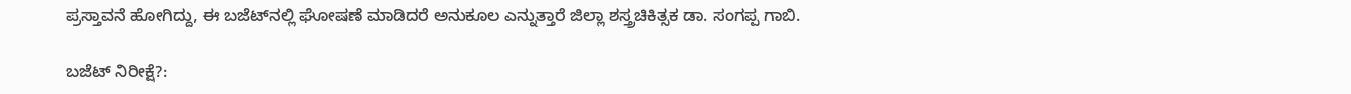ಪ್ರಸ್ತಾವನೆ ಹೋಗಿದ್ದು, ಈ ಬಜೆಟ್‌ನಲ್ಲಿ ಘೋಷಣೆ ಮಾಡಿದರೆ ಅನುಕೂಲ ಎನ್ನುತ್ತಾರೆ ಜಿಲ್ಲಾ ಶಸ್ತ್ರಚಿಕಿತ್ಸಕ ಡಾ. ಸಂಗಪ್ಪ ಗಾಬಿ.

ಬಜೆಟ್‌ ನಿರೀಕ್ಷೆ?: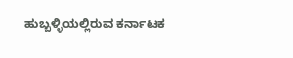ಹುಬ್ಬಳ್ಳಿಯಲ್ಲಿರುವ ಕರ್ನಾಟಕ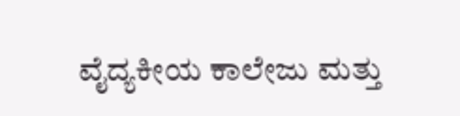ವೈದ್ಯಕೀಯ ಕಾಲೇಜು ಮತ್ತು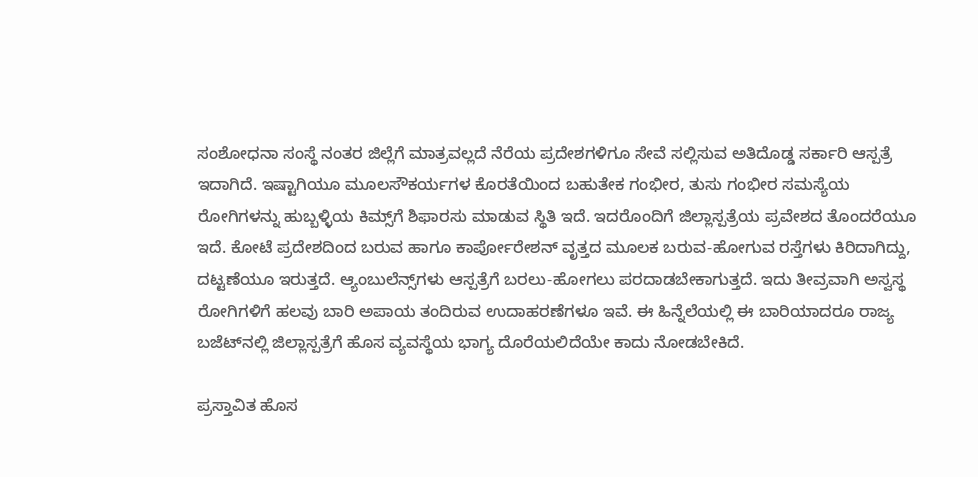ಸಂಶೋಧನಾ ಸಂಸ್ಥೆ ನಂತರ ಜಿಲ್ಲೆಗೆ ಮಾತ್ರವಲ್ಲದೆ ನೆರೆಯ ಪ್ರದೇಶಗಳಿಗೂ ಸೇವೆ ಸಲ್ಲಿಸುವ ಅತಿದೊಡ್ಡ ಸರ್ಕಾರಿ ಆಸ್ಪತ್ರೆ ಇದಾಗಿದೆ. ಇಷ್ಟಾಗಿಯೂ ಮೂಲಸೌಕರ್ಯಗಳ ಕೊರತೆಯಿಂದ ಬಹುತೇಕ ಗಂಭೀರ, ತುಸು ಗಂಭೀರ ಸಮಸ್ಯೆಯ ರೋಗಿಗಳನ್ನು ಹುಬ್ಬಳ್ಳಿಯ ಕಿಮ್ಸ್‌ಗೆ ಶಿಫಾರಸು ಮಾಡುವ ಸ್ಥಿತಿ ಇದೆ. ಇದರೊಂದಿಗೆ ಜಿಲ್ಲಾಸ್ಪತ್ರೆಯ ಪ್ರವೇಶದ ತೊಂದರೆಯೂ ಇದೆ. ಕೋಟೆ ಪ್ರದೇಶದಿಂದ ಬರುವ ಹಾಗೂ ಕಾರ್ಪೋರೇಶನ್‌ ವೃತ್ತದ ಮೂಲಕ ಬರುವ-ಹೋಗುವ ರಸ್ತೆಗಳು ಕಿರಿದಾಗಿದ್ದು, ದಟ್ಟಣೆಯೂ ಇರುತ್ತದೆ. ಆ್ಯಂಬುಲೆನ್ಸ್‌ಗಳು ಆಸ್ಪತ್ರೆಗೆ ಬರಲು-ಹೋಗಲು ಪರದಾಡಬೇಕಾಗುತ್ತದೆ. ಇದು ತೀವ್ರವಾಗಿ ಅಸ್ವಸ್ಥ ರೋಗಿಗಳಿಗೆ ಹಲವು ಬಾರಿ ಅಪಾಯ ತಂದಿರುವ ಉದಾಹರಣೆಗಳೂ ಇವೆ. ಈ ಹಿನ್ನೆಲೆಯಲ್ಲಿ ಈ ಬಾರಿಯಾದರೂ ರಾಜ್ಯ ಬಜೆಟ್‌ನಲ್ಲಿ ಜಿಲ್ಲಾಸ್ಪತ್ರೆಗೆ ಹೊಸ ವ್ಯವಸ್ಥೆಯ ಭಾಗ್ಯ ದೊರೆಯಲಿದೆಯೇ ಕಾದು ನೋಡಬೇಕಿದೆ.

ಪ್ರಸ್ತಾವಿತ ಹೊಸ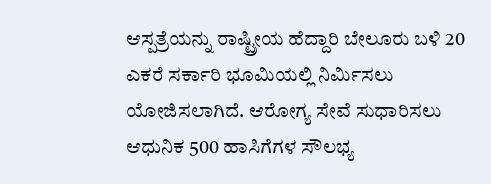ಆಸ್ಪತ್ರೆಯನ್ನು ರಾಷ್ಟ್ರೀಯ ಹೆದ್ದಾರಿ ಬೇಲೂರು ಬಳಿ 20 ಎಕರೆ ಸರ್ಕಾರಿ ಭೂಮಿಯಲ್ಲಿ ನಿರ್ಮಿಸಲು ಯೋಜಿಸಲಾಗಿದೆ. ಆರೋಗ್ಯ ಸೇವೆ ಸುಧಾರಿಸಲು ಆಧುನಿಕ 500 ಹಾಸಿಗೆಗಳ ಸೌಲಭ್ಯ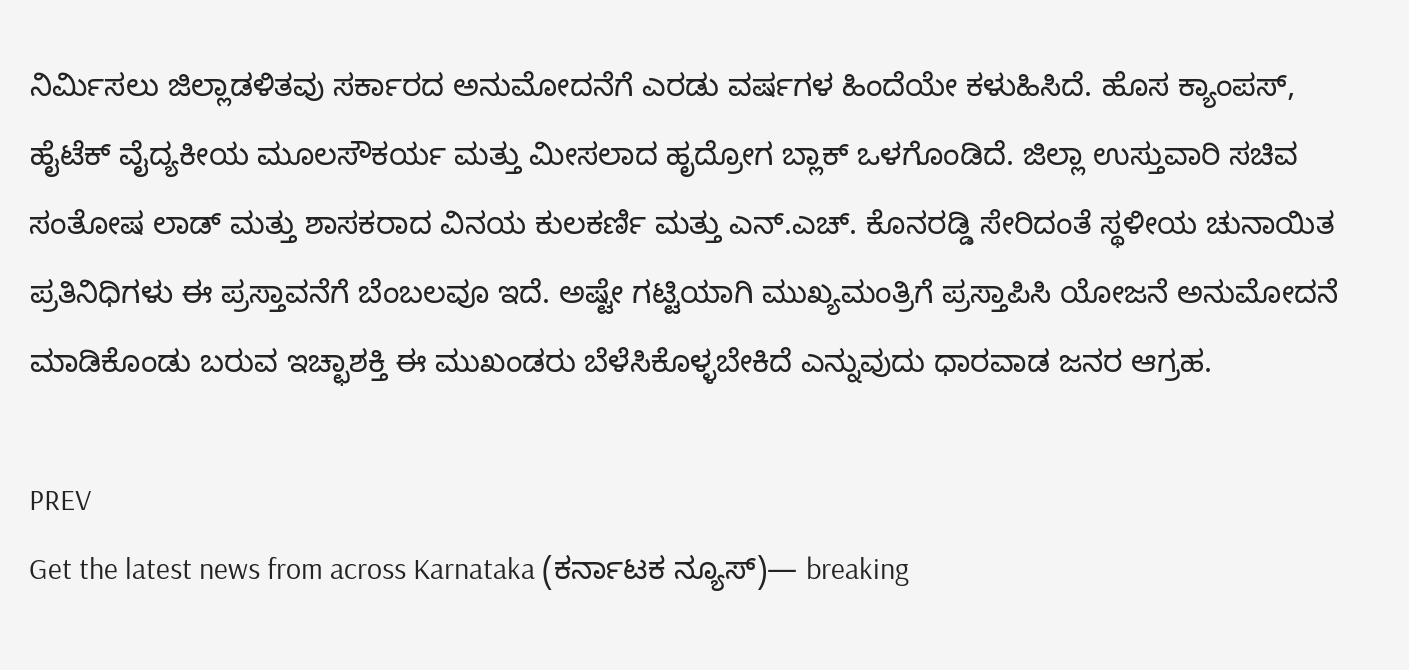ನಿರ್ಮಿಸಲು ಜಿಲ್ಲಾಡಳಿತವು ಸರ್ಕಾರದ ಅನುಮೋದನೆಗೆ ಎರಡು ವರ್ಷಗಳ ಹಿಂದೆಯೇ ಕಳುಹಿಸಿದೆ. ಹೊಸ ಕ್ಯಾಂಪಸ್, ಹೈಟೆಕ್‌ ವೈದ್ಯಕೀಯ ಮೂಲಸೌಕರ್ಯ ಮತ್ತು ಮೀಸಲಾದ ಹೃದ್ರೋಗ ಬ್ಲಾಕ್ ಒಳಗೊಂಡಿದೆ. ಜಿಲ್ಲಾ ಉಸ್ತುವಾರಿ ಸಚಿವ ಸಂತೋಷ ಲಾಡ್ ಮತ್ತು ಶಾಸಕರಾದ ವಿನಯ ಕುಲಕರ್ಣಿ ಮತ್ತು ಎನ್‌.ಎಚ್. ಕೊನರಡ್ಡಿ ಸೇರಿದಂತೆ ಸ್ಥಳೀಯ ಚುನಾಯಿತ ಪ್ರತಿನಿಧಿಗಳು ಈ ಪ್ರಸ್ತಾವನೆಗೆ ಬೆಂಬಲವೂ ಇದೆ. ಅಷ್ಟೇ ಗಟ್ಟಿಯಾಗಿ ಮುಖ್ಯಮಂತ್ರಿಗೆ ಪ್ರಸ್ತಾಪಿಸಿ ಯೋಜನೆ ಅನುಮೋದನೆ ಮಾಡಿಕೊಂಡು ಬರುವ ಇಚ್ಛಾಶಕ್ತಿ ಈ ಮುಖಂಡರು ಬೆಳೆಸಿಕೊಳ್ಳಬೇಕಿದೆ ಎನ್ನುವುದು ಧಾರವಾಡ ಜನರ ಆಗ್ರಹ.

PREV
Get the latest news from across Karnataka (ಕರ್ನಾಟಕ ನ್ಯೂಸ್)— breaking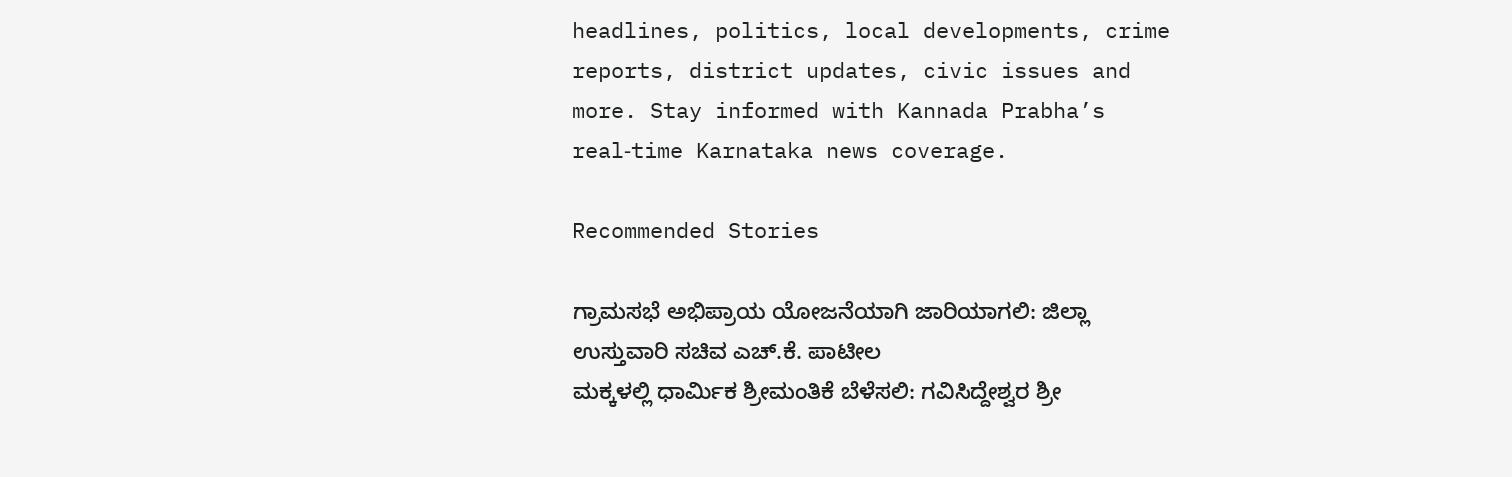headlines, politics, local developments, crime reports, district updates, civic issues and more. Stay informed with Kannada Prabha’s real‑time Karnataka news coverage.

Recommended Stories

ಗ್ರಾಮಸಭೆ ಅಭಿಪ್ರಾಯ ಯೋಜನೆಯಾಗಿ ಜಾರಿಯಾಗಲಿ: ಜಿಲ್ಲಾ ಉಸ್ತುವಾರಿ ಸಚಿವ ಎಚ್.ಕೆ. ಪಾಟೀಲ
ಮಕ್ಕಳಲ್ಲಿ ಧಾರ್ಮಿಕ ಶ್ರೀಮಂತಿಕೆ ಬೆಳೆಸಲಿ: ಗವಿಸಿದ್ದೇಶ್ವರ ಶ್ರೀ